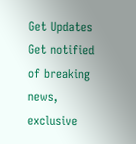Get Updates
Get notified of breaking news, exclusive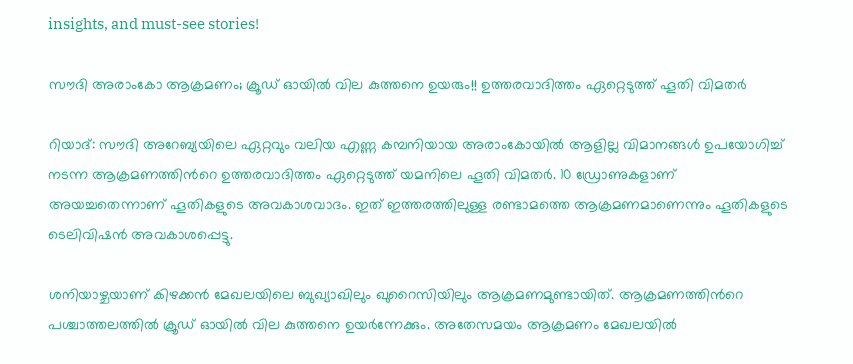insights, and must-see stories!

സൗദി അരാംകോ ആക്രമണം; ക്രൂഡ് ഓയില്‍ വില കുത്തനെ ഉയരും!! ഉത്തരവാദിത്തം ഏറ്റെടുത്ത് ഹൂതി വിമതര്‍

റിയാദ്: സൗദി അറേബ്യയിലെ ഏറ്റവും വലിയ എണ്ണ കമ്പനിയായ അരാംകോയില്‍ ആളില്ല വിമാനങ്ങള്‍ ഉപയോഗിച്ച് നടന്ന ആക്രമണത്തിന്‍റെ ഉത്തരവാദിത്തം ഏറ്റെടുത്ത് യമനിലെ ഹൂതി വിമതര്‍. 10 ഡ്രോണുകളാണ് അയച്ചതെന്നാണ് ഹൂതികളുടെ അവകാശവാദം. ഇത് ഇത്തരത്തിലുള്ള രണ്ടാമത്തെ ആക്രമണമാണെന്നും ഹൂതികളുടെ ടെലിവിഷന്‍ അവകാശപ്പെട്ടു.

ശനിയാഴ്ചയാണ് കിഴക്കന്‍ മേഖലയിലെ ബുഖ്യാഖിലും ഖുറൈസിയിലും ആക്രമണമുണ്ടായിത്. ആക്രമണത്തിന്‍റെ പശ്ചാത്തലത്തില്‍ ക്രൂഡ് ഓയില്‍ വില കുത്തനെ ഉയര്‍ന്നേക്കും. അതേസമയം ആക്രമണം മേഖലയില്‍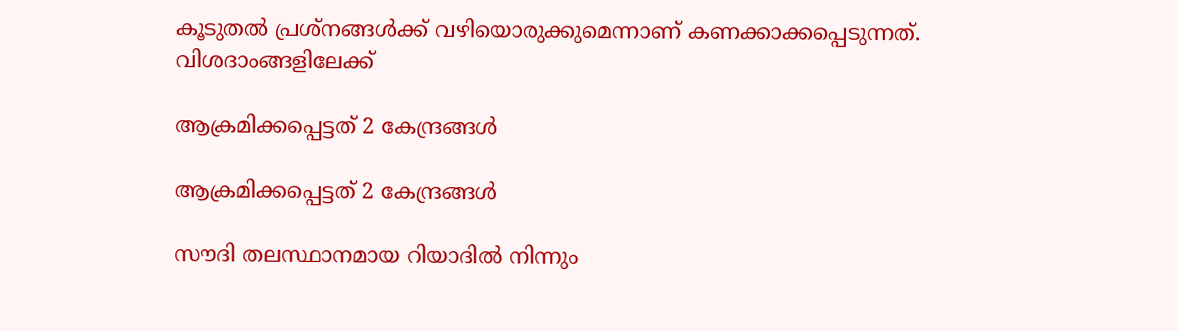കൂടുതല്‍ പ്രശ്നങ്ങള്‍ക്ക് വഴിയൊരുക്കുമെന്നാണ് കണക്കാക്കപ്പെടുന്നത്. വിശദാംങ്ങളിലേക്ക്

ആക്രമിക്കപ്പെട്ടത് 2 കേന്ദ്രങ്ങള്‍

ആക്രമിക്കപ്പെട്ടത് 2 കേന്ദ്രങ്ങള്‍

സൗദി തലസ്ഥാനമായ റിയാദില്‍ നിന്നും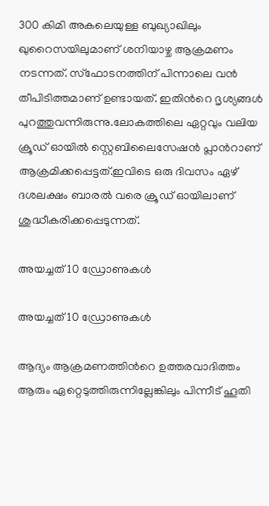300 കിമി അകലെയുള്ള ബുഖ്യാഖിലും ഖുറൈസയിലുമാണ് ശനിയാഴ്ച ആക്രമണം നടന്നത്. സ്ഫോടനത്തിന് പിന്നാലെ വന്‍ തീപിടിത്തമാണ് ഉണ്ടായത്. ഇതിന്‍റെ ദൃശ്യങ്ങള്‍ പുറത്തുവന്നിരുന്നു.ലോകത്തിലെ ഏറ്റവും വലിയ ക്രൂഡ് ഓയില്‍ സ്റ്റെബിലൈസേഷന്‍ പ്ലാന്‍റാണ് ആക്രമിക്കപ്പെട്ടത്.ഇവിടെ ഒരു ദിവസം ഏഴ് ദശലക്ഷം ബാരല്‍ വരെ ക്രൂഡ് ഓയിലാണ് ശുദ്ധീകരിക്കപ്പെടുന്നത്.

അയച്ചത് 10 ഡ്രോണുകള്‍

അയച്ചത് 10 ഡ്രോണുകള്‍

ആദ്യം ആക്രമണത്തിന്‍റെ ഉത്തരവാദിത്തം ആരും ഏറ്റെടുത്തിരുന്നില്ലേങ്കിലും പിന്നീട് ഹൂതി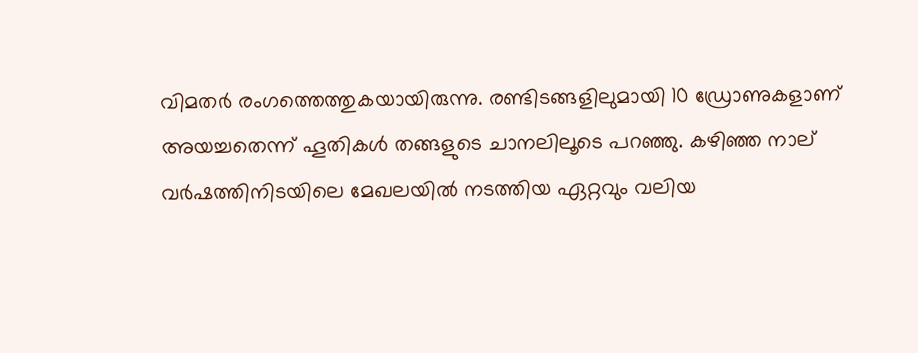വിമതര്‍ രംഗത്തെത്തുകയായിരുന്നു. രണ്ടിടങ്ങളിലുമായി 10 ഡ്രോണുകളാണ് അയച്ചതെന്ന് ഹൂതികള്‍ തങ്ങളുടെ ചാനലിലൂടെ പറഞ്ഞു. കഴിഞ്ഞ നാല് വര്‍ഷത്തിനിടയിലെ മേഖലയില്‍ നടത്തിയ ഏറ്റവും വലിയ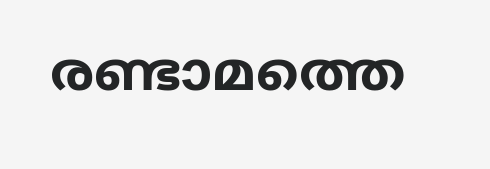രണ്ടാമത്തെ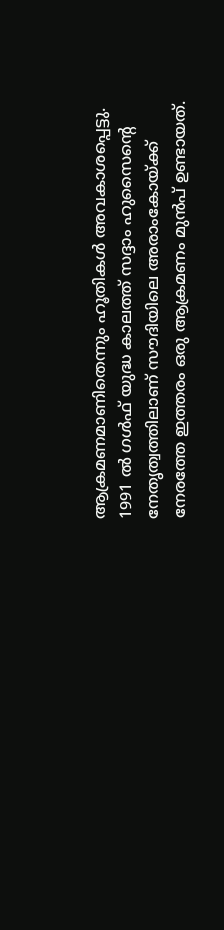ആക്രമണമാണിതെന്നും ഹൂതികള്‍ അവകാശപ്പെട്ടു. 1991 ല്‍ ഗള്‍ഫ് യുദ്ധ കാലത്ത് സദ്ദാം ഹുസൈന്‍റെ നേതൃത്വത്തിലാണ് സൗദിയിലെ അരാംകോയ്ക്ക് നേരത്തേ ഇത്തരം ഒരു ആക്രമണം മുന്‍പ് ഉണ്ടായത്.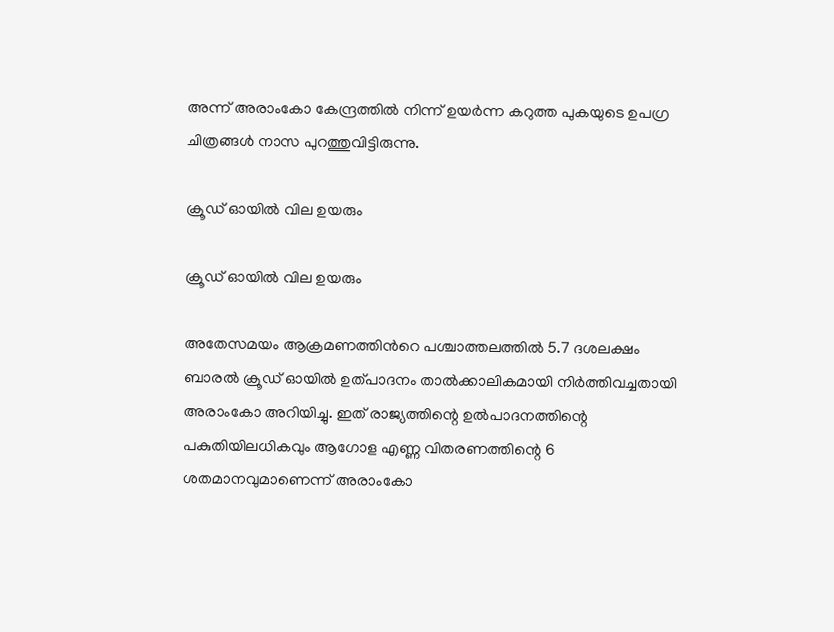അന്ന് അരാംകോ കേന്ദ്രത്തില്‍ നിന്ന് ഉയര്‍ന്ന കറുത്ത പുകയുടെ ഉപഗ്ര ചിത്രങ്ങള്‍ നാസ പുറത്തുവിട്ടിരുന്നു.

ക്രൂഡ് ഓയില്‍ വില ഉയരും

ക്രൂഡ് ഓയില്‍ വില ഉയരും

അതേസമയം ആക്രമണത്തിന്‍റെ പശ്ചാത്തലത്തില്‍ 5.7 ദശലക്ഷം ബാരൽ ക്രൂഡ് ഓയില്‍ ഉത്പാദനം താൽക്കാലികമായി നിർത്തിവച്ചതായി അരാംകോ അറിയിച്ചു. ഇത് രാജ്യത്തിന്റെ ഉൽപാദനത്തിന്റെ പകുതിയിലധികവും ആഗോള എണ്ണ വിതരണത്തിന്റെ 6 ശതമാനവുമാണെന്ന് അരാംകോ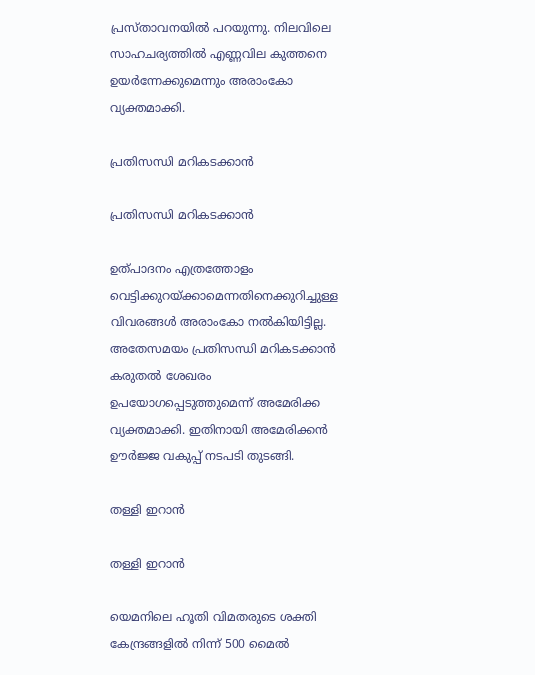പ്രസ്താവനയില്‍ പറയുന്നു. നിലവിലെ സാഹചര്യത്തില്‍ എണ്ണവില കുത്തനെ ഉയർന്നേക്കുമെന്നും അരാംകോ വ്യക്തമാക്കി.

പ്രതിസന്ധി മറികടക്കാന്‍

പ്രതിസന്ധി മറികടക്കാന്‍

ഉത്പാദനം എത്രത്തോളം വെട്ടിക്കുറയ്ക്കാമെന്നതിനെക്കുറിച്ചുള്ള വിവരങ്ങള്‍ അരാംകോ നല്‍കിയിട്ടില്ല. അതേസമയം പ്രതിസന്ധി മറികടക്കാന്‍ കരുതല്‍ ശേഖരം ഉപയോഗപ്പെടുത്തുമെന്ന് അമേരിക്ക വ്യക്തമാക്കി. ഇതിനായി അമേരിക്കന്‍ ഊര്‍ജ്ജ വകുപ്പ് നടപടി തുടങ്ങി.

തള്ളി ഇറാന്‍

തള്ളി ഇറാന്‍

യെമനിലെ ഹൂതി വിമതരുടെ ശക്തി കേന്ദ്രങ്ങളില്‍ നിന്ന് 500 മൈല്‍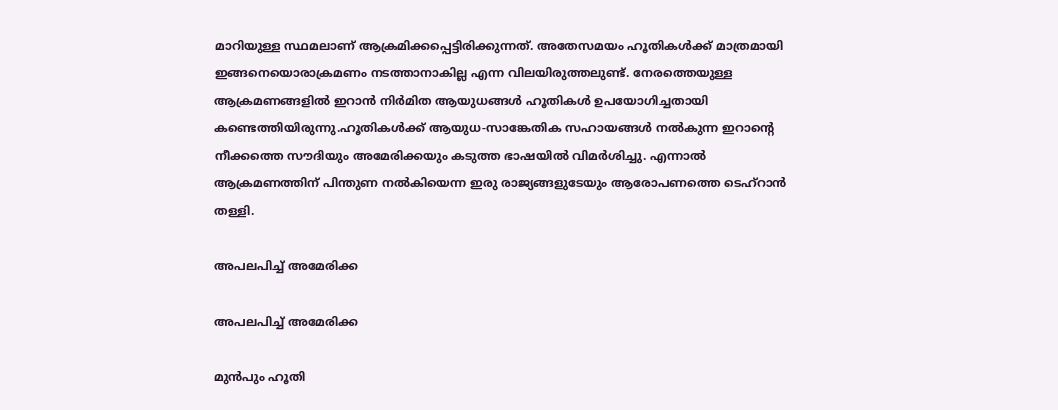മാറിയുള്ള സ്ഥമലാണ് ആക്രമിക്കപ്പെട്ടിരിക്കുന്നത്. അതേസമയം ഹൂതികള്‍ക്ക് മാത്രമായി ഇങ്ങനെയൊരാക്രമണം നടത്താനാകില്ല എന്ന വിലയിരുത്തലുണ്ട്. നേരത്തെയുള്ള ആക്രമണങ്ങളില്‍ ഇറാന്‍ നിര്‍മിത ആയുധങ്ങള്‍ ഹൂതികള്‍ ഉപയോഗിച്ചതായി കണ്ടെത്തിയിരുന്നു.ഹൂതികള്‍ക്ക് ആയുധ-സാങ്കേതിക സഹായങ്ങള്‍ നല്‍കുന്ന ഇറാന്‍റെ നീക്കത്തെ സൗദിയും അമേരിക്കയും കടുത്ത ഭാഷയില്‍ വിമര്‍ശിച്ചു. എന്നാല്‍ ആക്രമണത്തിന് പിന്തുണ നല്‍കിയെന്ന ഇരു രാജ്യങ്ങളുടേയും ആരോപണത്തെ ടെഹ്റാന്‍ തള്ളി.

അപലപിച്ച് അമേരിക്ക

അപലപിച്ച് അമേരിക്ക

മുന്‍പും ഹൂതി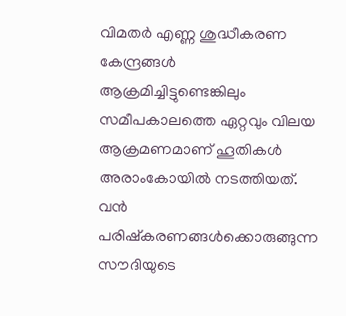വിമതര്‍ എണ്ണ ശുദ്ധീകരണ കേന്ദ്രങ്ങള്‍ ആക്രമിച്ചിട്ടുണ്ടെങ്കിലും സമീപകാലത്തെ ഏറ്റവും വിലയ ആക്രമണമാണ് ഹൂതികള്‍ അരാംകോയില്‍ നടത്തിയത്. വന്‍ പരിഷ്കരണങ്ങള്‍ക്കൊരുങ്ങുന്ന സൗദിയുടെ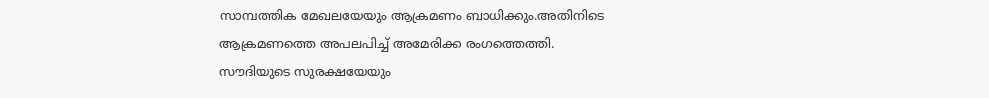സാമ്പത്തിക മേഖലയേയും ആക്രമണം ബാധിക്കും.അതിനിടെ ആക്രമണത്തെ അപലപിച്ച് അമേരിക്ക രംഗത്തെത്തി. സൗദിയുടെ സുരക്ഷയേയും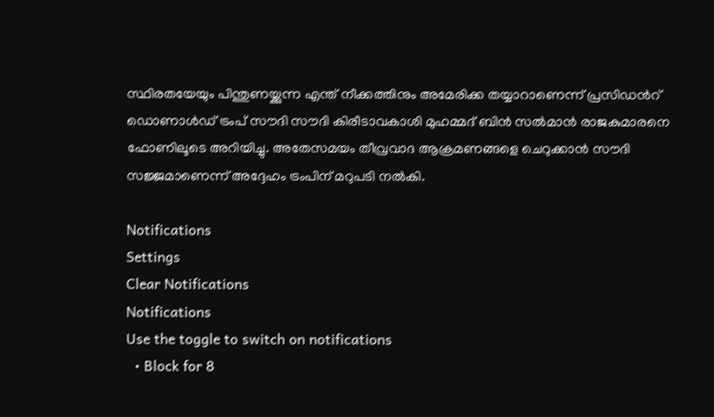സ്ഥിരതയേയും പിന്തുണയ്ക്കുന്ന എന്ത് നീക്കത്തിനും അമേരിക്ക തയ്യാറാണെന്ന് പ്രസിഡന്‍റ് ഡൊണാള്‍ഡ് ട്രംപ് സൗദി സൗദി കിരീടാവകാശി മുഹമ്മദ് ബിന്‍ സല്‍മാന്‍ രാജകുമാരനെ ഫോണിലൂടെ അറിയിച്ചു. അതേസമയം തീവ്രവാദ ആക്രമണങ്ങളെ ചെറുക്കാന്‍ സൗദി സജ്ജമാണെന്ന് അദ്ദേഹം ട്രംപിന് മറുപടി നല്‍കി.

Notifications
Settings
Clear Notifications
Notifications
Use the toggle to switch on notifications
  • Block for 8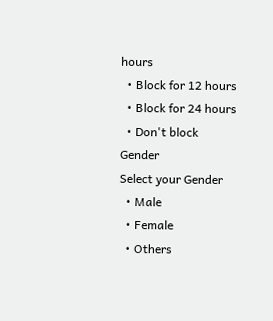hours
  • Block for 12 hours
  • Block for 24 hours
  • Don't block
Gender
Select your Gender
  • Male
  • Female
  • Others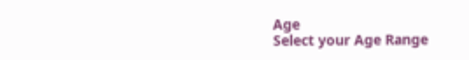Age
Select your Age Range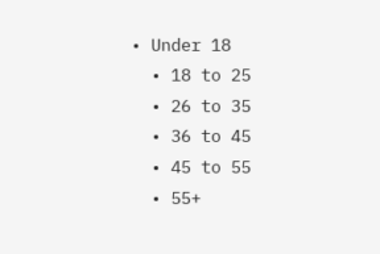• Under 18
  • 18 to 25
  • 26 to 35
  • 36 to 45
  • 45 to 55
  • 55+